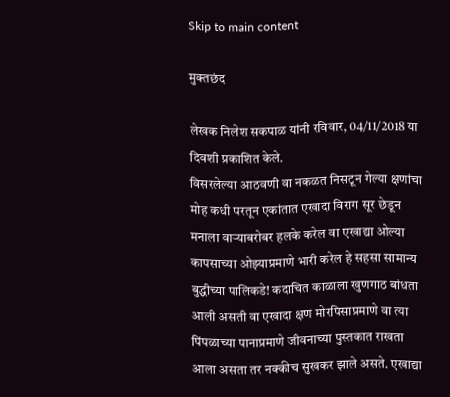Skip to main content

मुक्तछंद

लेखक निलेश सकपाळ यांनी रविवार, 04/11/2018 या दिवशी प्रकाशित केले.
विसरलेल्या आठवणी वा नकळत निसटून गेल्या क्षणांचा मोह कधी परतून एकांतात एखादा विराग सूर छेडून मनाला वाऱ्याबरोबर हलके करेल वा एखाद्या ओल्या कापसाच्या ओझ्याप्रमाणे भारी करेल हे सहसा सामान्य बुद्धीच्या पालिकडे! कदाचित काळाला खुणगाठ बांधता आली असती वा एखादा क्षण मोरपिसाप्रमाणे वा त्या पिंपळाच्या पानाप्रमाणे जीवनाच्या पुस्तकात राखता आला असता तर नक्कीच सुखकर झाले असते. एखाद्या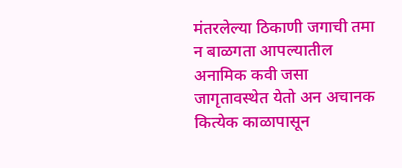मंतरलेल्या ठिकाणी जगाची तमा न बाळगता आपल्यातील अनामिक कवी जसा जागृतावस्थेत येतो अन अचानक कित्येक काळापासून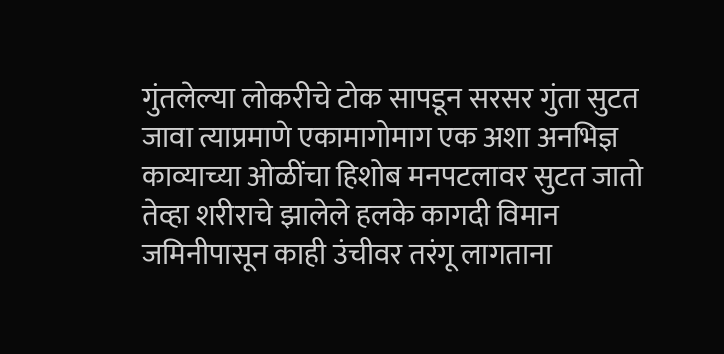गुंतलेल्या लोकरीचे टोक सापडून सरसर गुंता सुटत जावा त्याप्रमाणे एकामागोमाग एक अशा अनभिज्ञ काव्याच्या ओळींचा हिशोब मनपटलावर सुटत जातो तेव्हा शरीराचे झालेले हलके कागदी विमान जमिनीपासून काही उंचीवर तरंगू लागताना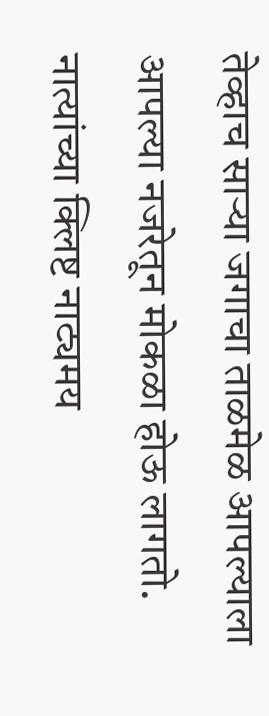तेव्हाच साऱ्या जगाचा ताळमेळ आपल्याला आपल्या नजरेतून मोकळा होऊ लागतो. नात्यांच्या क्लिष्ट नाट्यमय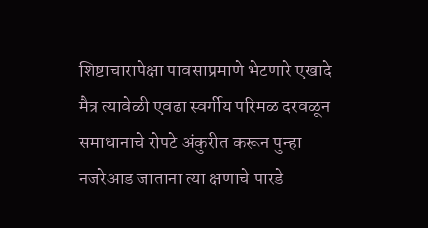शिष्टाचारापेक्षा पावसाप्रमाणे भेटणारे एखादे मैत्र त्यावेळी एवढा स्वर्गीय परिमळ दरवळून समाधानाचे रोपटे अंकुरीत करून पुन्हा नजरेआड जाताना त्या क्षणाचे पारडे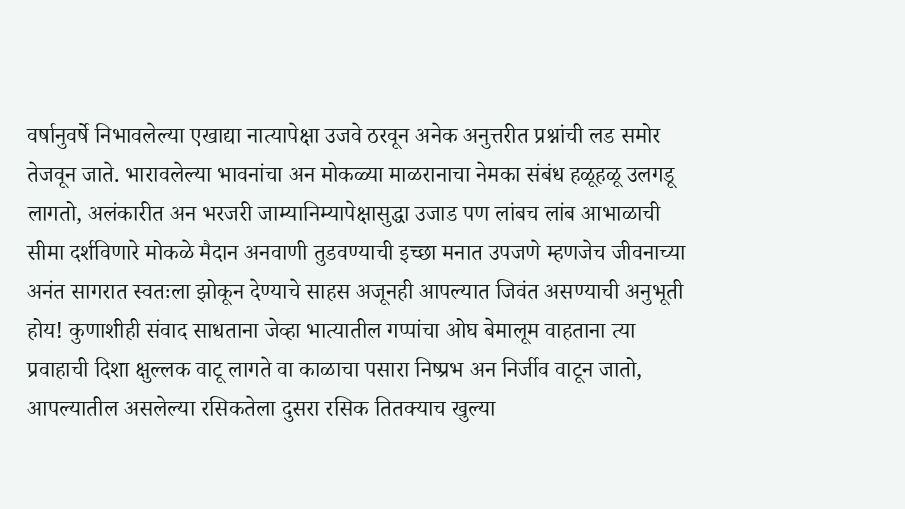वर्षानुवर्षे निभावलेल्या एखाद्या नात्यापेक्षा उजवे ठरवून अनेक अनुत्तरीत प्रश्नांची लड समोर तेजवून जाते. भारावलेल्या भावनांचा अन मोकळ्या माळरानाचा नेमका संबंध हळूहळू उलगडू लागतो, अलंकारीत अन भरजरी जाम्यानिम्यापेक्षासुद्धा उजाड पण लांबच लांब आभाळाची सीमा दर्शविणारे मोकळे मैदान अनवाणी तुडवण्याची इच्छा मनात उपजणे म्हणजेच जीवनाच्या अनंत सागरात स्वतःला झोकून देण्याचे साहस अजूनही आपल्यात जिवंत असण्याची अनुभूती होय! कुणाशीही संवाद साधताना जेव्हा भात्यातील गप्पांचा ओघ बेमालूम वाहताना त्या प्रवाहाची दिशा क्षुल्लक वाटू लागते वा काळाचा पसारा निष्प्रभ अन निर्जीव वाटून जातो, आपल्यातील असलेल्या रसिकतेला दुसरा रसिक तितक्याच खुल्या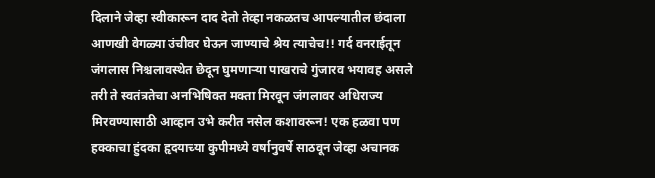दिलाने जेव्हा स्वीकारून दाद देतो तेव्हा नकळतच आपल्यातील छंदाला आणखी वेगळ्या उंचीवर घेऊन जाण्याचे श्रेय त्याचेच!! गर्द वनराईतून जंगलास निश्चलावस्थेत छेदून घुमणाऱ्या पाखराचे गुंजारव भयावह असले तरी ते स्वतंत्रतेचा अनभिषिक्त मक्ता मिरवून जंगलावर अधिराज्य मिरवण्यासाठी आव्हान उभे करीत नसेल कशावरून! एक हळवा पण हक्काचा हुंदका हृदयाच्या कुपीमध्ये वर्षानुवर्षे साठवून जेव्हा अचानक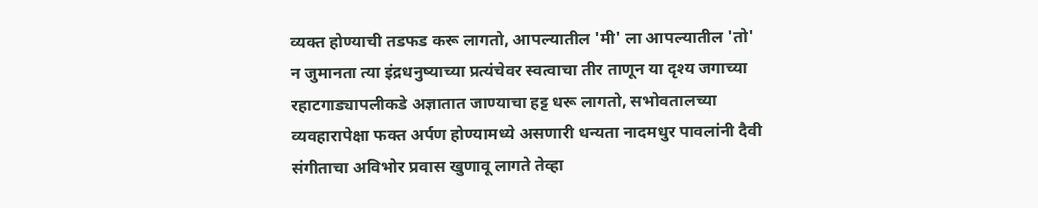व्यक्त होण्याची तडफड करू लागतो, आपल्यातील 'मी' ला आपल्यातील 'तो' न जुमानता त्या इंद्रधनुष्याच्या प्रत्यंचेवर स्वत्वाचा तीर ताणून या दृश्य जगाच्या रहाटगाड्यापलीकडे अज्ञातात जाण्याचा हट्ट धरू लागतो, सभोवतालच्या व्यवहारापेक्षा फक्त अर्पण होण्यामध्ये असणारी धन्यता नादमधुर पावलांनी दैवी संगीताचा अविभोर प्रवास खुणावू लागते तेव्हा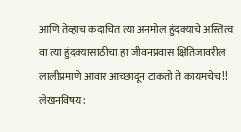आणि तेव्हाच कदाचित त्या अनमोल हुंदक्याचे अस्तित्व वा त्या हुंदक्यासाठीचा हा जीवनप्रवास क्षितिजावरील लालीप्रमाणे आवार आच्छादून टाकतो ते कायमचेच!!
लेखनविषय: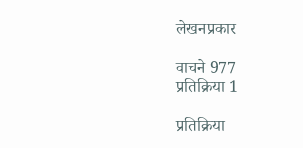लेखनप्रकार

वाचने 977
प्रतिक्रिया 1

प्रतिक्रिया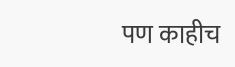पण काहीच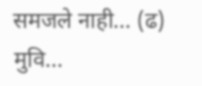समजले नाही... (ढ) मुवि...